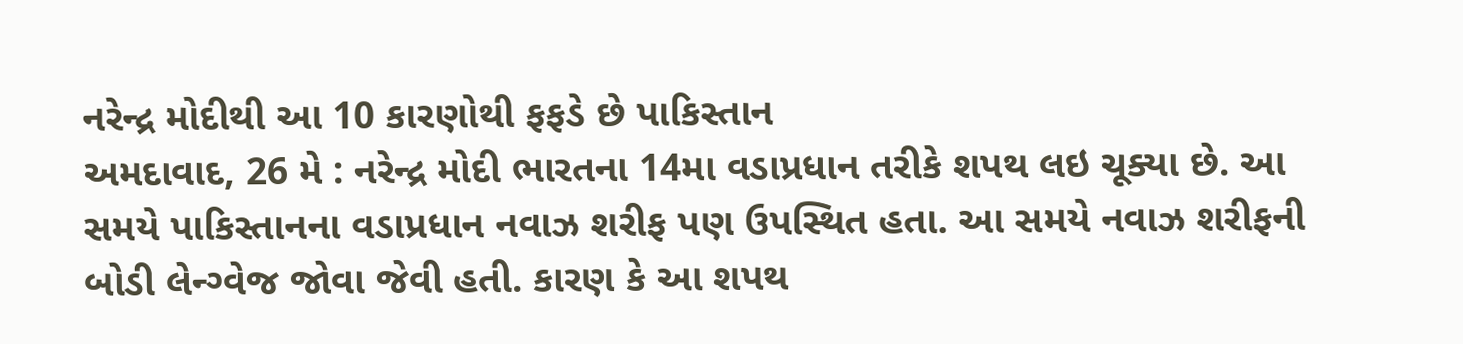નરેન્દ્ર મોદીથી આ 10 કારણોથી ફફડે છે પાકિસ્તાન
અમદાવાદ, 26 મે : નરેન્દ્ર મોદી ભારતના 14મા વડાપ્રધાન તરીકે શપથ લઇ ચૂક્યા છે. આ સમયે પાકિસ્તાનના વડાપ્રધાન નવાઝ શરીફ પણ ઉપસ્થિત હતા. આ સમયે નવાઝ શરીફની બોડી લેન્ગ્વેજ જોવા જેવી હતી. કારણ કે આ શપથ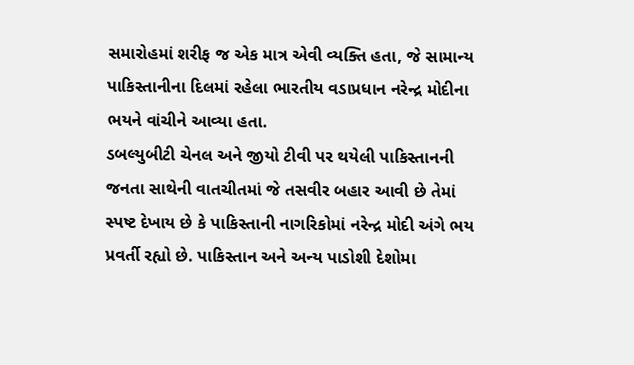સમારોહમાં શરીફ જ એક માત્ર એવી વ્યક્તિ હતા, જે સામાન્ય પાકિસ્તાનીના દિલમાં રહેલા ભારતીય વડાપ્રધાન નરેન્દ્ર મોદીના ભયને વાંચીને આવ્યા હતા.
ડબલ્યુબીટી ચેનલ અને જીયો ટીવી પર થયેલી પાકિસ્તાનની જનતા સાથેની વાતચીતમાં જે તસવીર બહાર આવી છે તેમાં સ્પષ્ટ દેખાય છે કે પાકિસ્તાની નાગરિકોમાં નરેન્દ્ર મોદી અંગે ભય પ્રવર્તી રહ્યો છે. પાકિસ્તાન અને અન્ય પાડોશી દેશોમા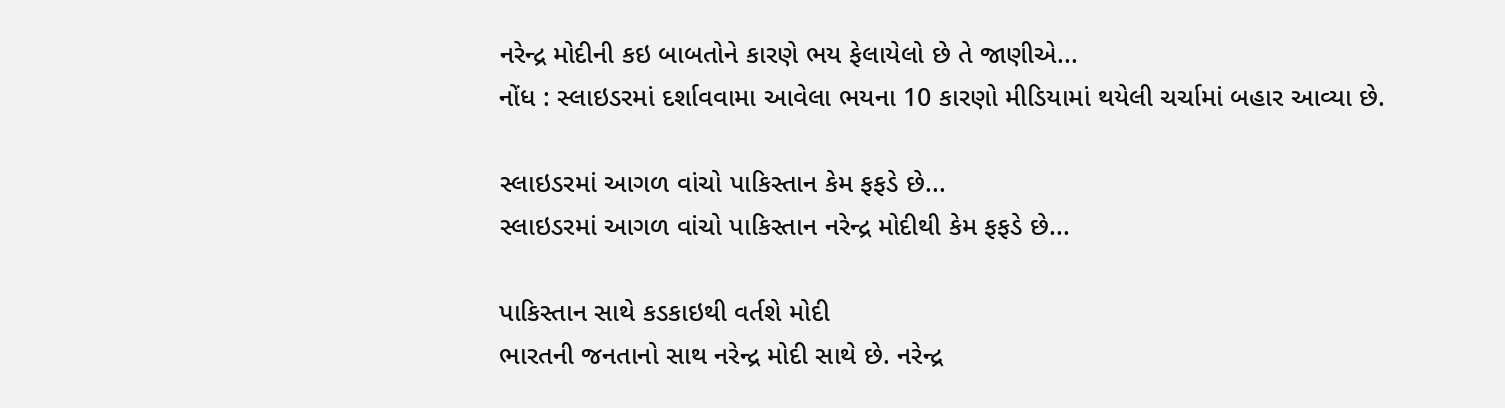નરેન્દ્ર મોદીની કઇ બાબતોને કારણે ભય ફેલાયેલો છે તે જાણીએ...
નોંધ : સ્લાઇડરમાં દર્શાવવામા આવેલા ભયના 10 કારણો મીડિયામાં થયેલી ચર્ચામાં બહાર આવ્યા છે.

સ્લાઇડરમાં આગળ વાંચો પાકિસ્તાન કેમ ફફડે છે...
સ્લાઇડરમાં આગળ વાંચો પાકિસ્તાન નરેન્દ્ર મોદીથી કેમ ફફડે છે...

પાકિસ્તાન સાથે કડકાઇથી વર્તશે મોદી
ભારતની જનતાનો સાથ નરેન્દ્ર મોદી સાથે છે. નરેન્દ્ર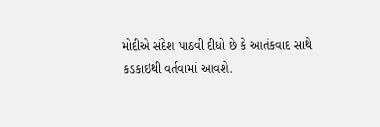મોદીએ સંદેશ પાઠવી દીધો છે કે આતંકવાદ સાથે કડકાઇથી વર્તવામાં આવશે.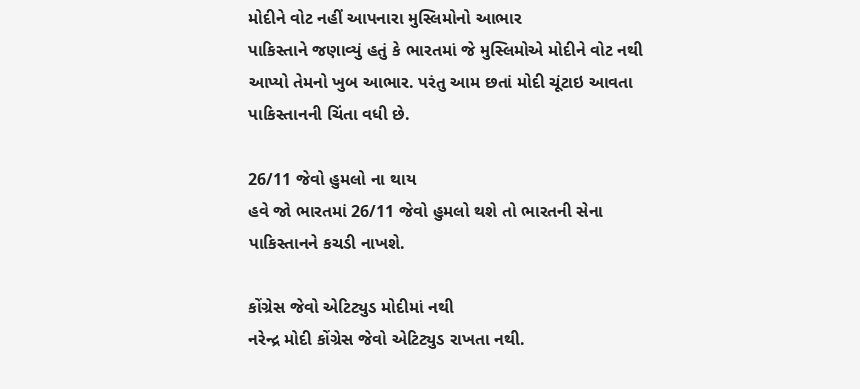મોદીને વોટ નહીં આપનારા મુસ્લિમોનો આભાર
પાકિસ્તાને જણાવ્યું હતું કે ભારતમાં જે મુસ્લિમોએ મોદીને વોટ નથી આપ્યો તેમનો ખુબ આભાર. પરંતુ આમ છતાં મોદી ચૂંટાઇ આવતા પાકિસ્તાનની ચિંતા વધી છે.

26/11 જેવો હુમલો ના થાય
હવે જો ભારતમાં 26/11 જેવો હુમલો થશે તો ભારતની સેના પાકિસ્તાનને કચડી નાખશે.

કોંગ્રેસ જેવો એટિટ્યુડ મોદીમાં નથી
નરેન્દ્ર મોદી કોંગ્રેસ જેવો એટિટ્યુડ રાખતા નથી.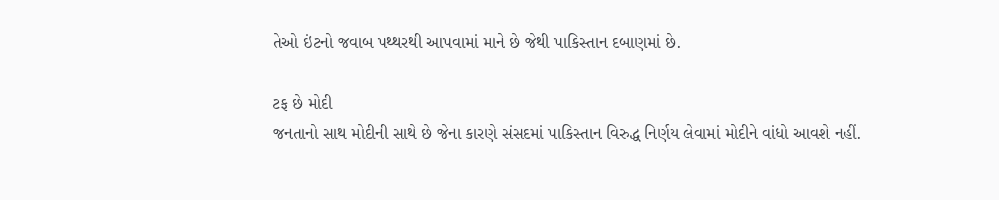તેઓ ઇંટનો જવાબ પથ્થરથી આપવામાં માને છે જેથી પાકિસ્તાન દબાણમાં છે.

ટફ છે મોદી
જનતાનો સાથ મોદીની સાથે છે જેના કારણે સંસદમાં પાકિસ્તાન વિરુદ્ધ નિર્ણય લેવામાં મોદીને વાંધો આવશે નહીં.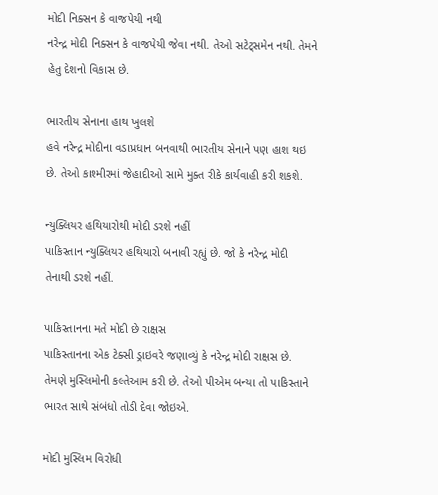મોદી નિક્સન કે વાજપેયી નથી
નરેન્દ્ર મોદી નિક્સન કે વાજપેયી જેવા નથી. તેઓ સટેટ્સમેન નથી. તેમને હેતુ દેશનો વિકાસ છે.

ભારતીય સેનાના હાથ ખુલશે
હવે નરેન્દ્ર મોદીના વડાપ્રધાન બનવાથી ભારતીય સેનાને પણ હાશ થઇ છે. તેઓ કાશ્મીરમાં જેહાદીઓ સામે મુક્ત રીકે કાર્યવાહી કરી શકશે.

ન્યુક્લિયર હથિયારોથી મોદી ડરશે નહીં
પાકિસ્તાન ન્યુક્લિયર હથિયારો બનાવી રહ્યું છે. જો કે નરેન્દ્ર મોદી તેનાથી ડરશે નહીં.

પાકિસ્તાનના મતે મોદી છે રાક્ષસ
પાકિસ્તાનના એક ટેક્સી ડ્રાઇવરે જણાવ્યું કે નરેન્દ્ર મોદી રાક્ષસ છે. તેમણે મુસ્લિમોની કલ્તેઆમ કરી છે. તેઓ પીએમ બન્યા તો પાકિસ્તાને ભારત સાથે સંબંધો તોડી દેવા જોઇએ.

મોદી મુસ્લિમ વિરોધી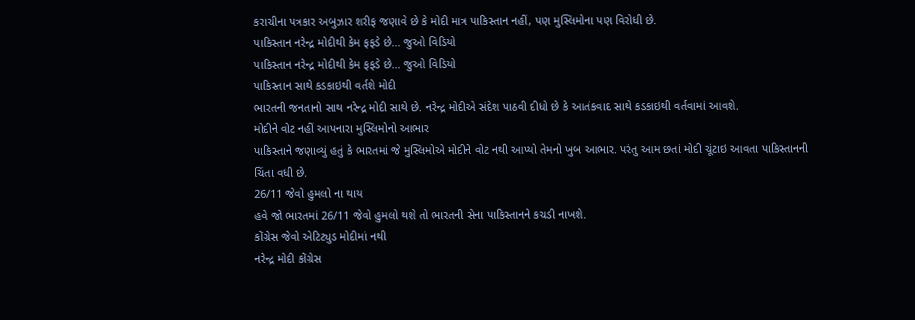કરાચીના પત્રકાર અબુઝાર શરીફ જણાવે છે કે મોદી માત્ર પાકિસ્તાન નહીં, પણ મુસ્લિમોના પણ વિરોધી છે.
પાકિસ્તાન નરેન્દ્ર મોદીથી કેમ ફફડે છે... જુઓ વિડિયો
પાકિસ્તાન નરેન્દ્ર મોદીથી કેમ ફફડે છે... જુઓ વિડિયો
પાકિસ્તાન સાથે કડકાઇથી વર્તશે મોદી
ભારતની જનતાનો સાથ નરેન્દ્ર મોદી સાથે છે. નરેન્દ્ર મોદીએ સંદેશ પાઠવી દીધો છે કે આતંકવાદ સાથે કડકાઇથી વર્તવામાં આવશે.
મોદીને વોટ નહીં આપનારા મુસ્લિમોનો આભાર
પાકિસ્તાને જણાવ્યું હતું કે ભારતમાં જે મુસ્લિમોએ મોદીને વોટ નથી આપ્યો તેમનો ખુબ આભાર. પરંતુ આમ છતાં મોદી ચૂંટાઇ આવતા પાકિસ્તાનની ચિંતા વધી છે.
26/11 જેવો હુમલો ના થાય
હવે જો ભારતમાં 26/11 જેવો હુમલો થશે તો ભારતની સેના પાકિસ્તાનને કચડી નાખશે.
કોંગ્રેસ જેવો એટિટ્યુડ મોદીમાં નથી
નરેન્દ્ર મોદી કોંગ્રેસ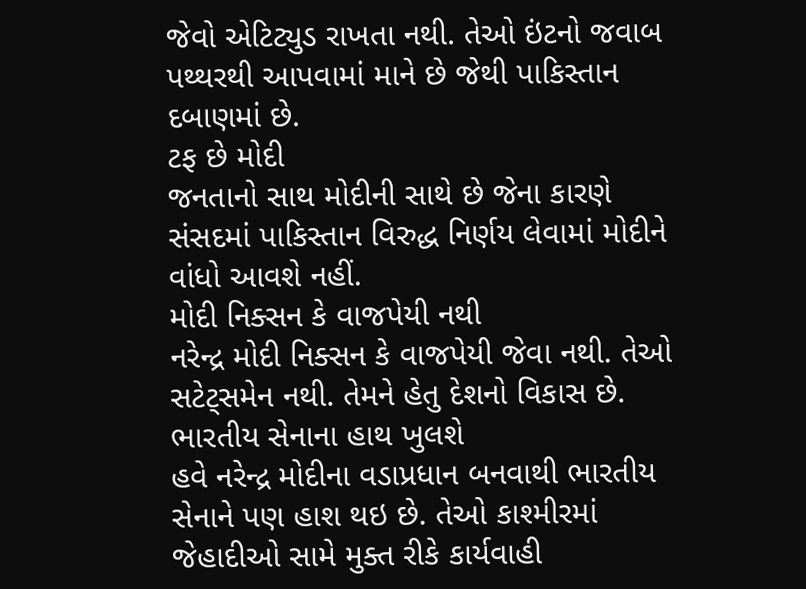જેવો એટિટ્યુડ રાખતા નથી. તેઓ ઇંટનો જવાબ પથ્થરથી આપવામાં માને છે જેથી પાકિસ્તાન દબાણમાં છે.
ટફ છે મોદી
જનતાનો સાથ મોદીની સાથે છે જેના કારણે સંસદમાં પાકિસ્તાન વિરુદ્ધ નિર્ણય લેવામાં મોદીને વાંધો આવશે નહીં.
મોદી નિક્સન કે વાજપેયી નથી
નરેન્દ્ર મોદી નિક્સન કે વાજપેયી જેવા નથી. તેઓ સટેટ્સમેન નથી. તેમને હેતુ દેશનો વિકાસ છે.
ભારતીય સેનાના હાથ ખુલશે
હવે નરેન્દ્ર મોદીના વડાપ્રધાન બનવાથી ભારતીય સેનાને પણ હાશ થઇ છે. તેઓ કાશ્મીરમાં જેહાદીઓ સામે મુક્ત રીકે કાર્યવાહી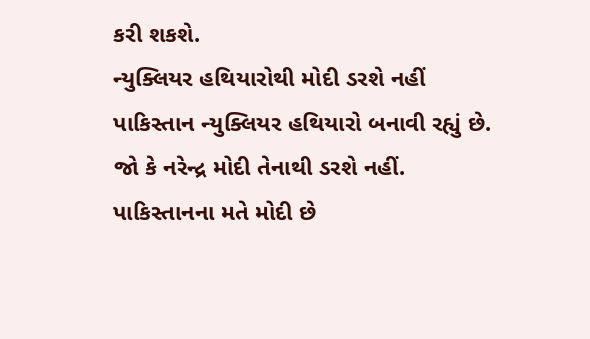કરી શકશે.
ન્યુક્લિયર હથિયારોથી મોદી ડરશે નહીં
પાકિસ્તાન ન્યુક્લિયર હથિયારો બનાવી રહ્યું છે. જો કે નરેન્દ્ર મોદી તેનાથી ડરશે નહીં.
પાકિસ્તાનના મતે મોદી છે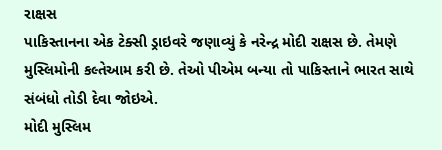રાક્ષસ
પાકિસ્તાનના એક ટેક્સી ડ્રાઇવરે જણાવ્યું કે નરેન્દ્ર મોદી રાક્ષસ છે. તેમણે મુસ્લિમોની કલ્તેઆમ કરી છે. તેઓ પીએમ બન્યા તો પાકિસ્તાને ભારત સાથે સંબંધો તોડી દેવા જોઇએ.
મોદી મુસ્લિમ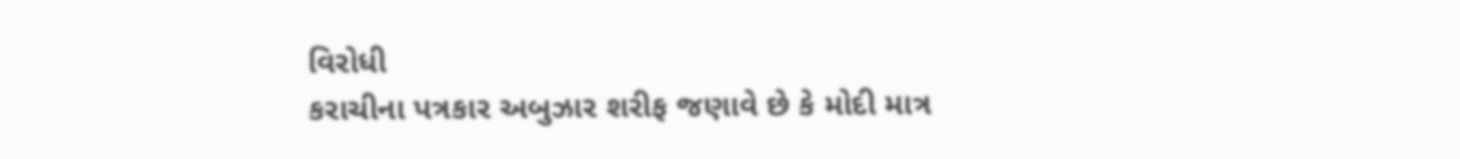વિરોધી
કરાચીના પત્રકાર અબુઝાર શરીફ જણાવે છે કે મોદી માત્ર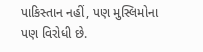પાકિસ્તાન નહીં, પણ મુસ્લિમોના પણ વિરોધી છે.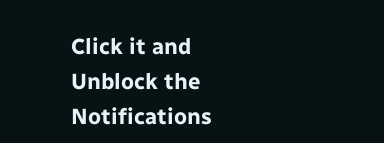Click it and Unblock the Notifications